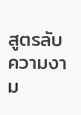สูตรลับความงาม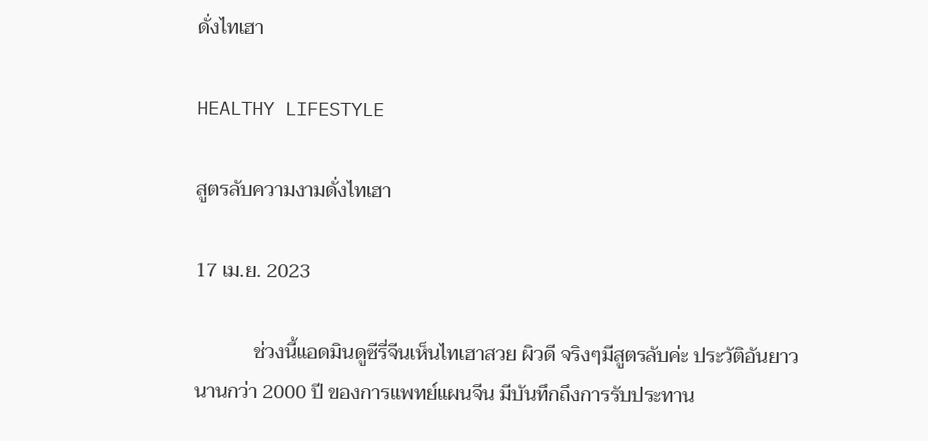ดั่งไทเฮา

HEALTHY LIFESTYLE

สูตรลับความงามดั่งไทเฮา

17 เม.ย. 2023

            ช่วงนี้แอดมินดูซีรี่จีนเห็นไทเฮาสวย ผิวดี จริงๆมีสูตรลับค่ะ ประวัติอันยาวนานกว่า 2000 ปี ของการแพทย์แผนจีน มีบันทึกถึงการรับประทาน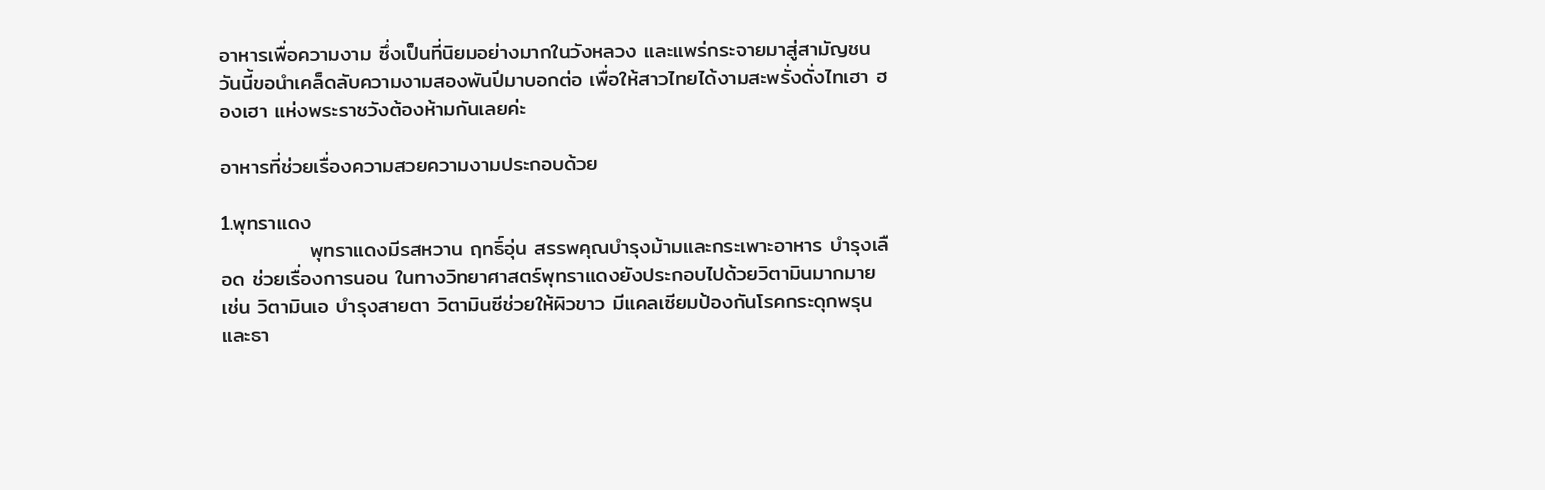อาหารเพื่อความงาม ซึ่งเป็นที่นิยมอย่างมากในวังหลวง และแพร่กระจายมาสู่สามัญชน วันนี้ขอนำเคล็ดลับความงามสองพันปีมาบอกต่อ เพื่อให้สาวไทยได้งามสะพรั่งดั่งไทเฮา ฮองเฮา แห่งพระราชวังต้องห้ามกันเลยค่ะ

อาหารที่ช่วยเรื่องความสวยความงามประกอบด้วย

1.พุทราแดง
            พุทราแดงมีรสหวาน ฤทธิ์อุ่น สรรพคุณบำรุงม้ามและกระเพาะอาหาร บำรุงเลือด ช่วยเรื่องการนอน ในทางวิทยาศาสตร์พุทราแดงยังประกอบไปด้วยวิตามินมากมาย เช่น วิตามินเอ บำรุงสายตา วิตามินซีช่วยให้ผิวขาว มีแคลเซียมป้องกันโรคกระดุกพรุน และธา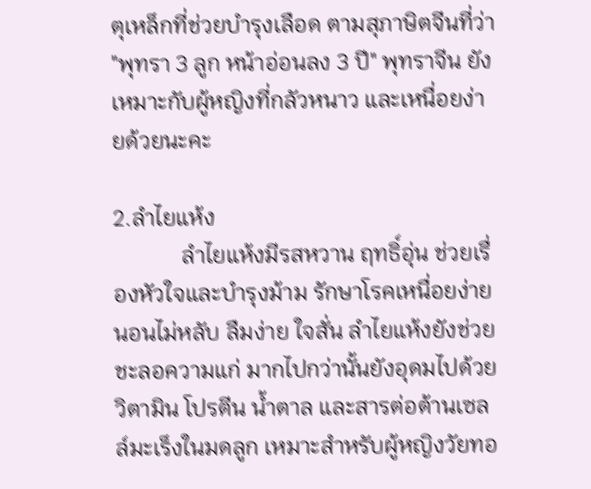ตุเหล็กที่ช่วยบำรุงเลือด ตามสุภาษิตจีนที่ว่า "พุทรา 3 ลูก หน้าอ่อนลง 3 ปี" พุทราจีน ยังเหมาะกับผู้หญิงที่กลัวหนาว และเหนื่อยง่ายด้วยนะคะ

2.ลำไยแห้ง
            ลำไยแห้งมีรสหวาน ฤทธิ์อุ่น ช่วยเรื่องหัวใจและบำรุงม้าม รักษาโรคเหนื่อยง่าย นอนไม่หลับ ลืมง่าย ใจสั่น ลำไยแห้งยังช่วยชะลอความแก่ มากไปกว่านั้นยังอุดมไปด้วยวิตามิน โปรตีน น้ำตาล และสารต่อต้านเซลล์มะเร็งในมดลูก เหมาะสำหรับผู้หญิงวัยทอ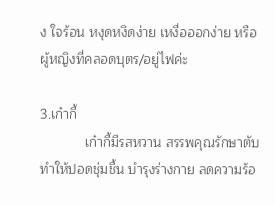ง ใจร้อน หงุดหงิดง่าย เหงื่อออกง่าย หรือผู้หญิงที่คลอดบุตร/อยู่ไฟค่ะ

3.เก๋ากี้
            เก๋ากี้มีรสหวาน สรรพคุณรักษาตับ ทำให้ปอดชุ่มชื้น บำรุงร่างกาย ลดความร้อ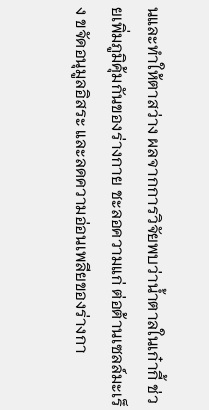นและทำให้ตาสว่าง ผลจากการวิจัยพบว่าน้ำตาลในเก๋ากี้ ช่วยเพิ่มภูมิคุ้มกันของร่างกาย ชะลอความแก่ ต่อต้านเซลล์มะเร็ง ขจัดอนุมูลอิสระ และลดความอ่อนเพลียของร่างกา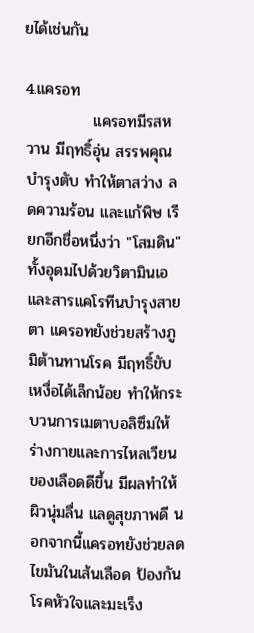ยได้เช่นกัน

4.แครอท
            แครอทมีรสหวาน มีฤทธิ์อุ่น สรรพคุณบำรุงตับ ทำให้ตาสว่าง ลดความร้อน และแก้พิษ เรียกอีกชื่อหนึ่งว่า "โสมดิน" ทั้งอุดมไปด้วยวิตามินเอและสารแคโรทีนบำรุงสายตา แครอทยังช่วยสร้างภูมิต้านทานโรค มีฤทธิ์ขับเหงื่อได้เล็กน้อย ทำให้กระบวนการเมตาบอลิซึมให้ร่างกายและการไหลเวียนของเลือดดีขึ้น มีผลทำให้ผิวนุ่มลื่น แลดูสุขภาพดี นอกจากนี้แครอทยังช่วยลดไขมันในเส้นเลือด ป้องกันโรคหัวใจและมะเร็ง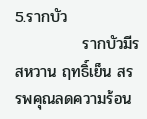5.รากบัว
            รากบัวมีรสหวาน ฤทธิ์เย็น สรรพคุณลดความร้อน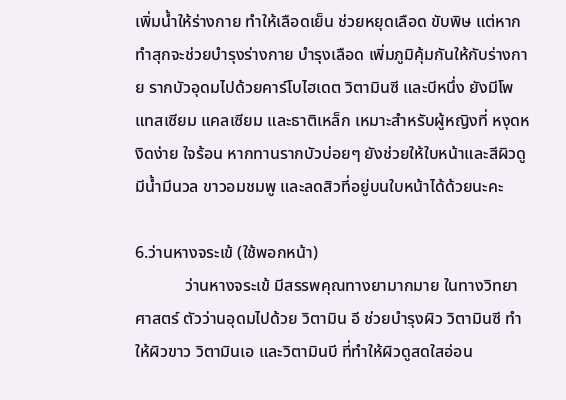เพิ่มน้ำให้ร่างกาย ทำให้เลือดเย็น ช่วยหยุดเลือด ขับพิษ แต่หากทำสุกจะช่วยบำรุงร่างกาย บำรุงเลือด เพิ่มภูมิคุ้มกันให้กับร่างกาย รากบัวอุดมไปด้วยคาร์โบไฮเดต วิตามินซี และบีหนึ่ง ยังมีโพแทสเซียม แคลเซียม และธาติเหล็ก เหมาะสำหรับผู้หญิงที่ หงุดหงิดง่าย ใจร้อน หากทานรากบัวบ่อยๆ ยังช่วยให้ใบหน้าและสีผิวดูมีน้ำมีนวล ขาวอมชมพู และลดสิวที่อยู่บนใบหน้าได้ด้วยนะคะ

6.ว่านหางจระเข้ (ใช้พอกหน้า)
            ว่านหางจระเข้ มีสรรพคุณทางยามากมาย ในทางวิทยาศาสตร์ ตัวว่านอุดมไปด้วย วิตามิน อี ช่วยบำรุงผิว วิตามินซี ทำให้ผิวขาว วิตามินเอ และวิตามินบี ที่ทำให้ผิวดูสดใสอ่อน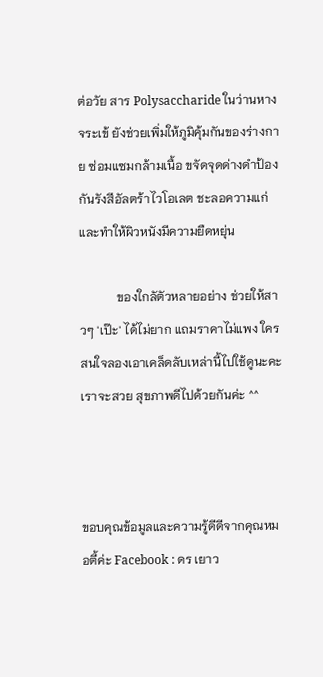ต่อวัย สาร Polysaccharide ในว่านหางจระเข้ ยังช่วยเพิ่มให้ภูมิคุ้มกันของร่างกาย ซ่อมแซมกล้ามเนื้อ ขจัดจุดด่างดำป้องกันรังสีอัลตร้าไวโอเลต ชะลอความแก่ และทำให้ผิวหนังมีความยืดหยุ่น

            ของใกลัตัวหลายอย่าง ช่วยให้สาวๆ 'เป๊ะ' ได้ไม่ยาก แถมราคาไม่แพง ใครสนใจลองเอาเคล็ดลับเหล่านี้ไปใช้ดูนะคะ เราจะสวย สุขภาพดีไปด้วยกันค่ะ ^^



ขอบคุณข้อมูลและความรู้ดีดีจากคุณหมอตี้ค่ะ Facebook : ดร เยาว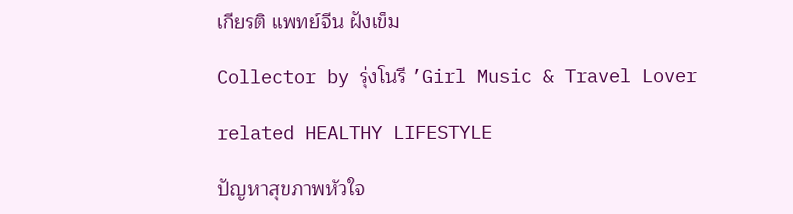เกียรติ แพทย์จีน ฝังเข็ม

Collector by รุ่งโนรี ’Girl Music & Travel Lover

related HEALTHY LIFESTYLE

ปัญหาสุขภาพหัวใจ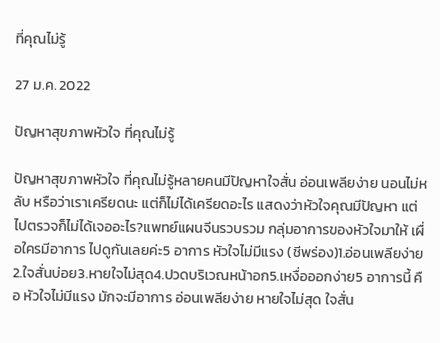ที่คุณไม่รู้

27 ม.ค. 2022

ปัญหาสุขภาพหัวใจ ที่คุณไม่รู้

ปัญหาสุขภาพหัวใจ ที่คุณไม่รู้หลายคนมีปัญหาใจสั่น อ่อนเพลียง่าย นอนไม่หลับ หรือว่าเราเครียดนะ แต่ก็ไม่ได้เครียดอะไร แสดงว่าหัวใจคุณมีปัญหา แต่ไปตรวจก็ไม่ได้เจออะไร?แพทย์แผนจีนรวบรวม กลุ่มอาการของหัวใจมาให้ เผื่อใครมีอาการ ไปดูกันเลยค่ะ5 อาการ หัวใจไม่มีแรง (ชีพร่อง)1.อ่อนเพลียง่าย2.ใจสั่นบ่อย3.หายใจไม่สุด4.ปวดบริเวณหน้าอก5.เหงื่อออกง่าย5 อาการนี้ คือ หัวใจไม่มีแรง มักจะมีอาการ อ่อนเพลียง่าย หายใจไม่สุด ใจสั่น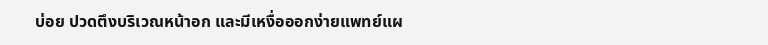บ่อย ปวดตึงบริเวณหน้าอก และมีเหงื่อออกง่ายแพทย์แผ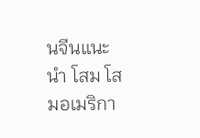นจีนแนะนำ โสม โสมอเมริกา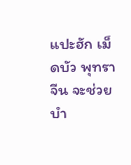แปะฮัก เม็ดบัว พุทราจีน จะช่วยบำ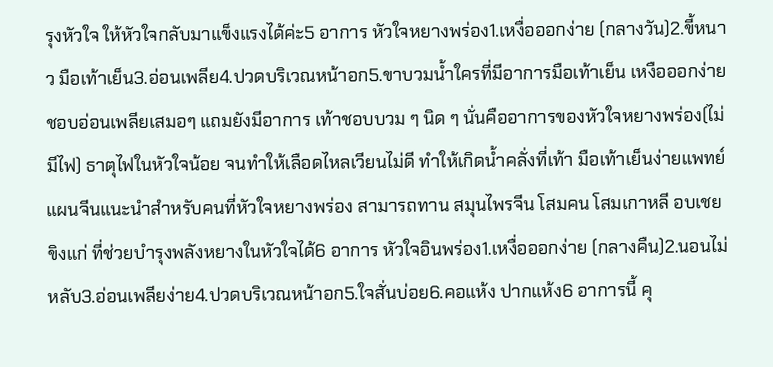รุงหัวใจ ให้หัวใจกลับมาแข็งแรงได้ค่ะ5 อาการ หัวใจหยางพร่อง1.เหงื่อออกง่าย (กลางวัน)2.ขี้หนาว มือเท้าเย็น3.อ่อนเพลีย4.ปวดบริเวณหน้าอก5.ขาบวมน้ำใครที่มีอาการมือเท้าเย็น เหงือออกง่าย ชอบอ่อนเพลียเสมอๆ แถมยังมีอาการ เท้าชอบบวม ๆ นิด ๆ นั่นคืออาการของหัวใจหยางพร่อง(ไม่มีไฟ) ธาตุไฟในหัวใจน้อย จนทำให้เลือดไหลเวียนไม่ดี ทำให้เกิดน้ำคลั่งที่เท้า มือเท้าเย็นง่ายแพทย์แผนจีนแนะนำสำหรับคนที่หัวใจหยางพร่อง สามารถทาน สมุนไพรจีน โสมคน โสมเกาหลี อบเชย ขิงแก่ ที่ช่วยบำรุงพลังหยางในหัวใจได้6 อาการ หัวใจอินพร่อง1.เหงื่อออกง่าย (กลางคืน)2.นอนไม่หลับ3.อ่อนเพลียง่าย4.ปวดบริเวณหน้าอก5.ใจสั่นบ่อย6.คอแห้ง ปากแห้ง6 อาการนี้ คุ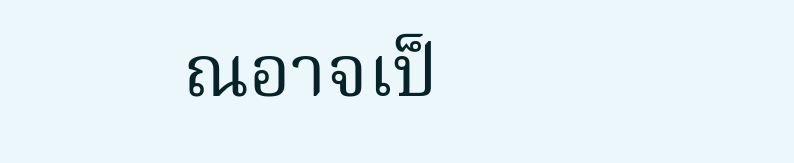ณอาจเป็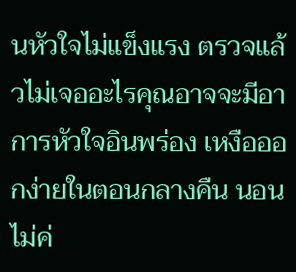นหัวใจไม่แข็งแรง ตรวจแล้วไม่เจออะไรคุณอาจจะมีอาการหัวใจอินพร่อง เหงือออกง่ายในตอนกลางคืน นอนไม่ค่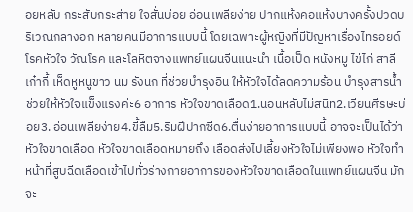อยหลับ กระสับกระส่าย ใจสั่นบ่อย อ่อนเพลียง่าย ปากแห้งคอแห้งบางครั้งปวดบริเวณกลางอก หลายคนมีอาการแบบนี้ โดยเฉพาะผู้หญิงที่มีปัญหาเรื่องไทรอยด์ โรคหัวใจ วัณโรค และโลหิตจางแพทย์แผนจีนแนะนำ เนื้อเป็ด หนังหมู ไข่ไก่ สาลี เก๋ากี้ เห็ดหูหนูขาว นม รังนก ที่ช่วยบำรุงอิน ให้หัวใจได้ลดความร้อน บำรุงสารน้ำ ช่วยให้หัวใจแข็งแรงค่ะ6 อาการ หัวใจขาดเลือด1.นอนหลับไม่สนิท2.เวียนศีรษะบ่อย3.อ่อนเพลียง่าย4.ขี้ลืม5.ริมฝีปากซีด6.ตื่นง่ายอาการแบบนี้ อาจจะเป็นได้ว่า หัวใจขาดเลือด หัวใจขาดเลือดหมายถึง เลือดส่งไปเลี้ยงหัวใจไม่เพียงพอ หัวใจทำหน้าที่สูบฉีดเลือดเข้าไปทั่วร่างกายอาการของหัวใจขาดเลือดในแพทย์แผนจีน มักจะ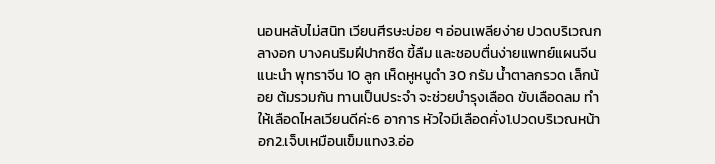นอนหลับไม่สนิท เวียนศีรษะบ่อย ๆ อ่อนเพลียง่าย ปวดบริเวณกลางอก บางคนริมฝีปากซีด ขี้ลืม และชอบตื่นง่ายแพทย์แผนจีนแนะนำ พุทราจีน 10 ลูก เห็ดหูหนูดำ 30 กรัม น้ำตาลกรวด เล็กน้อย ต้มรวมกัน ทานเป็นประจำ จะช่วยบำรุงเลือด ขับเลือดลม ทำให้เลือดไหลเวียนดีค่ะ6 อาการ หัวใจมีเลือดคั่ง1.ปวดบริเวณหน้าอก2.เจ็บเหมือนเข็มแทง3.อ่อ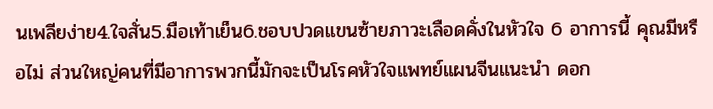นเพลียง่าย4.ใจสั่น5.มือเท้าเย็น6.ชอบปวดแขนซ้ายภาวะเลือดคั่งในหัวใจ 6 อาการนี้ คุณมีหรือไม่ ส่วนใหญ่คนที่มีอาการพวกนี้มักจะเป็นโรคหัวใจแพทย์แผนจีนแนะนำ ดอก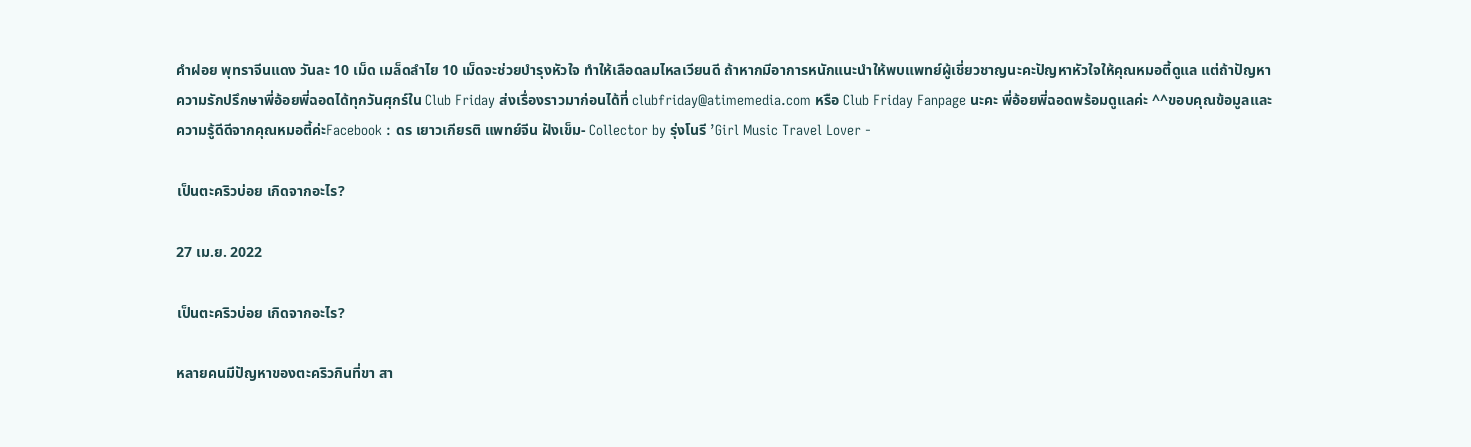คําฝอย พุทราจีนแดง วันละ 10 เม็ด เมล็ดลำไย 10 เม็ดจะช่วยบำรุงหัวใจ ทำให้เลือดลมไหลเวียนดี ถ้าหากมีอาการหนักแนะนำให้พบแพทย์ผู้เชี่ยวชาญนะคะปัญหาหัวใจให้คุณหมอตี้ดูแล แต่ถ้าปัญหาความรักปรึกษาพี่อ้อยพี่ฉอดได้ทุกวันศุกร์ใน Club Friday ส่งเรื่องราวมาก่อนได้ที่ clubfriday@atimemedia.com หรือ Club Friday Fanpage นะคะ พี่อ้อยพี่ฉอดพร้อมดูแลค่ะ ^^ขอบคุณข้อมูลและความรู้ดีดีจากคุณหมอตี้ค่ะFacebook : ดร เยาวเกียรติ แพทย์จีน ฝังเข็ม- Collector by รุ่งโนรี ’Girl Music Travel Lover -

เป็นตะคริวบ่อย เกิดจากอะไร?

27 เม.ย. 2022

เป็นตะคริวบ่อย เกิดจากอะไร?

หลายคนมีปัญหาของตะคริวกินที่ขา สา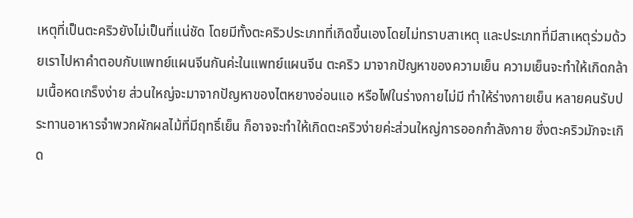เหตุที่เป็นตะคริวยังไม่เป็นที่แน่ชัด โดยมีทั้งตะคริวประเภทที่เกิดขึ้นเองโดยไม่ทราบสาเหตุ และประเภทที่มีสาเหตุร่วมด้วยเราไปหาคำตอบกับแพทย์แผนจีนกันค่ะในแพทย์แผนจีน ตะคริว มาจากปัญหาของความเย็น ความเย็นจะทำให้เกิดกล้ามเนื้อหดเกร็งง่าย ส่วนใหญ่จะมาจากปัญหาของไตหยางอ่อนแอ หรือไฟในร่างกายไม่มี ทำให้ร่างกายเย็น หลายคนรับประทานอาหารจำพวกผักผลไม้ที่มีฤทธิ์เย็น ก็อาจจะทำให้เกิดตะคริวง่ายค่ะส่วนใหญ่การออกกำลังกาย ซึ่งตะคริวมักจะเกิด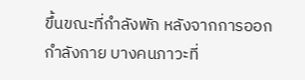ขึ้นขณะที่กำลังพัก หลังจากการออกกำลังกาย บางคนภาวะที่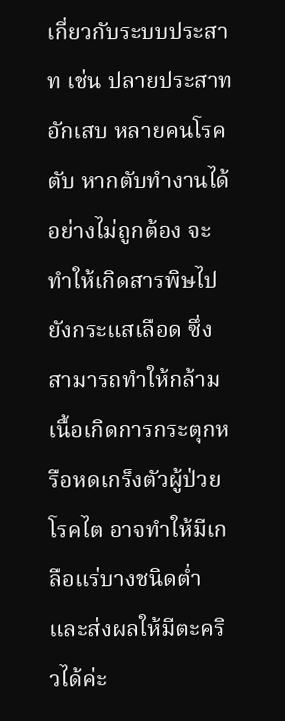เกี่ยวกับระบบประสาท เช่น ปลายประสาทอักเสบ หลายคนโรคตับ หากตับทำงานได้อย่างไม่ถูกต้อง จะทำให้เกิดสารพิษไปยังกระแสเลือด ซึ่งสามารถทำให้กล้ามเนื้อเกิดการกระตุกหรือหดเกร็งตัวผู้ป่วยโรคไต อาจทำให้มีเกลือแร่บางชนิดต่ำ และส่งผลให้มีตะคริวได้ค่ะ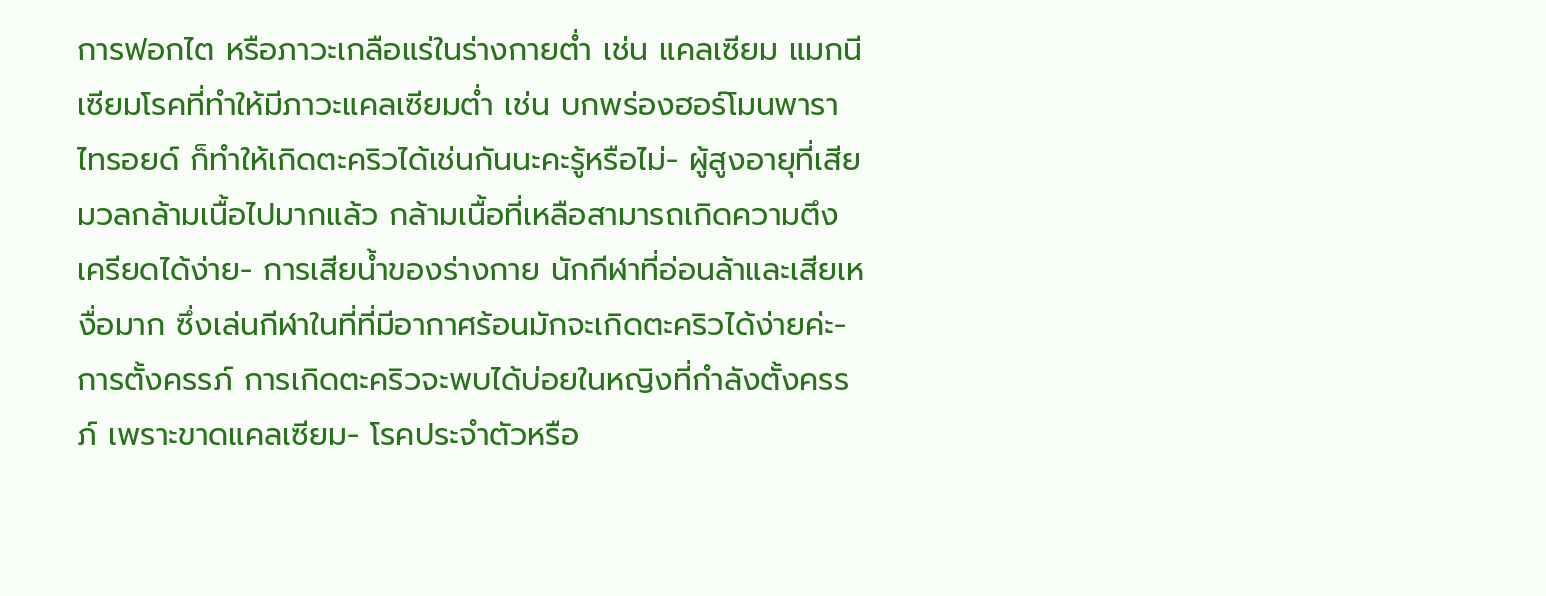การฟอกไต หรือภาวะเกลือแร่ในร่างกายต่ำ เช่น แคลเซียม แมกนีเซียมโรคที่ทำให้มีภาวะแคลเซียมต่ำ เช่น บกพร่องฮอร์โมนพาราไทรอยด์ ก็ทำให้เกิดตะคริวได้เช่นกันนะคะรู้หรือไม่- ผู้สูงอายุที่เสียมวลกล้ามเนื้อไปมากแล้ว กล้ามเนื้อที่เหลือสามารถเกิดความตึงเครียดได้ง่าย- การเสียน้ำของร่างกาย นักกีฬาที่อ่อนล้าและเสียเหงื่อมาก ซึ่งเล่นกีฬาในที่ที่มีอากาศร้อนมักจะเกิดตะคริวได้ง่ายค่ะ- การตั้งครรภ์ การเกิดตะคริวจะพบได้บ่อยในหญิงที่กำลังตั้งครรภ์ เพราะขาดแคลเซียม- โรคประจำตัวหรือ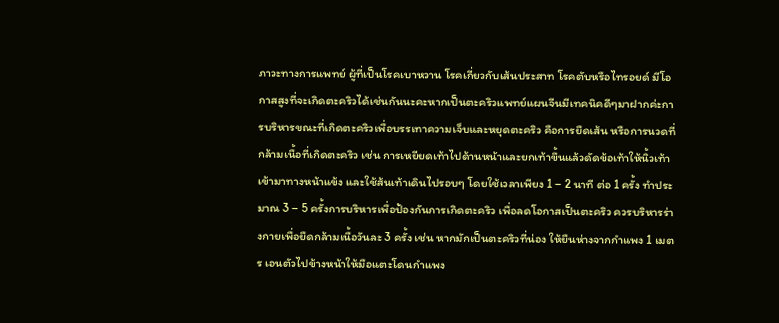ภาวะทางการแพทย์ ผู้ที่เป็นโรคเบาหวาน โรคเกี่ยวกับเส้นประสาท โรคตับหรือไทรอยด์ มีโอกาสสูงที่จะเกิดตะคริวได้เช่นกันนะคะหากเป็นตะคริวแพทย์แผนจีนมีเทคนิคดีๆมาฝากค่ะการบริหารขณะที่เกิดตะคริวเพื่อบรรเทาความเจ็บและหยุดตะคริว คือการยืดเส้น หรือการนวดที่กล้ามเนื้อที่เกิดตะคริว เช่น การเหยียดเท้าไปด้านหน้าและยกเท้าขึ้นแล้วดัดข้อเท้าให้นิ้วเท้าเข้ามาทางหน้าแข้ง และใช้ส้นเท้าเดินไปรอบๆ โดยใช้เวลาเพียง 1 – 2 นาที ต่อ 1 ครั้ง ทำประมาณ 3 – 5 ครั้งการบริหารเพื่อป้องกันการเกิดตะคริว เพื่อลดโอกาสเป็นตะคริว ควรบริหารร่างกายเพื่อยืดกล้ามเนื้อวันละ 3 ครั้ง เช่น หากมักเป็นตะคริวที่น่อง ให้ยืนห่างจากกำแพง 1 เมตร เอนตัวไปข้างหน้าให้มือแตะโดนกำแพง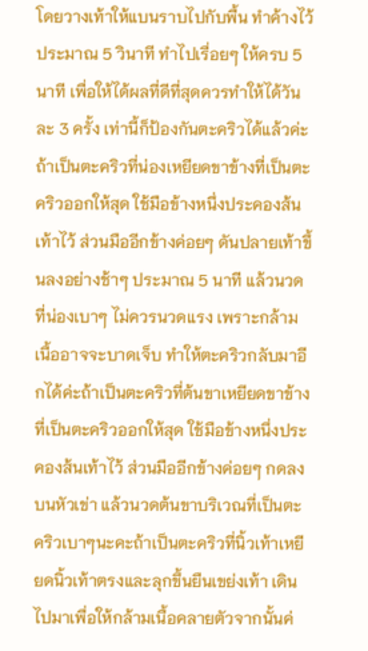โดยวางเท้าให้แบนราบไปกับพื้น ทำค้างไว้ประมาณ 5 วินาที ทำไปเรื่อยๆ ให้ครบ 5 นาที เพื่อให้ได้ผลที่ดีที่สุดควรทำให้ได้วันละ 3 ครั้ง เท่านี้ก็ป้องกันตะคริวได้แล้วค่ะถ้าเป็นตะคริวที่น่องเหยียดขาข้างที่เป็นตะคริวออกให้สุด ใช้มือข้างหนึ่งประคองส้นเท้าไว้ ส่วนมืออีกข้างค่อยๆ ดันปลายเท้าขึ้นลงอย่างช้าๆ ประมาณ 5 นาที แล้วนวดที่น่องเบาๆ ไม่ควรนวดแรง เพราะกล้ามเนื้ออาจจะบาดเจ็บ ทำให้ตะคริวกลับมาอีกได้ค่ะถ้าเป็นตะคริวที่ต้นขาเหยียดขาข้างที่เป็นตะคริวออกให้สุด ใช้มือข้างหนึ่งประคองส้นเท้าไว้ ส่วนมืออีกข้างค่อยๆ กดลงบนหัวเข่า แล้วนวดต้นขาบริเวณที่เป็นตะคริวเบาๆนะคะถ้าเป็นตะคริวที่นิ้วเท้าเหยียดนิ้วเท้าตรงและลุกขึ้นยืนเขย่งเท้า เดินไปมาเพื่อให้กล้ามเนื้อคลายตัวจากนั้นค่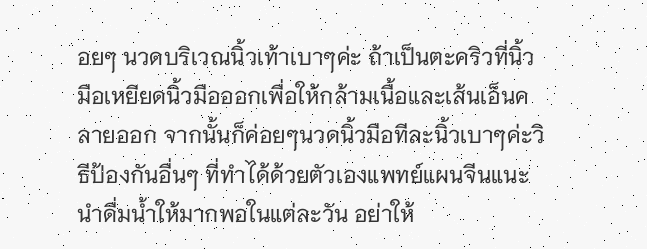อยๆ นวดบริเวณนิ้วเท้าเบาๆค่ะ ถ้าเป็นตะคริวที่นิ้วมือเหยียดนิ้วมือออกเพื่อให้กล้ามเนื้อและเส้นเอ็นคลายออก จากนั้นก็ค่อยๆนวดนิ้วมือทีละนิ้วเบาๆค่ะวิธีป้องกันอื่นๆ ที่ทำได้ด้วยตัวเองแพทย์แผนจีนแนะนำดื่มน้ำให้มากพอในแต่ละวัน อย่าให้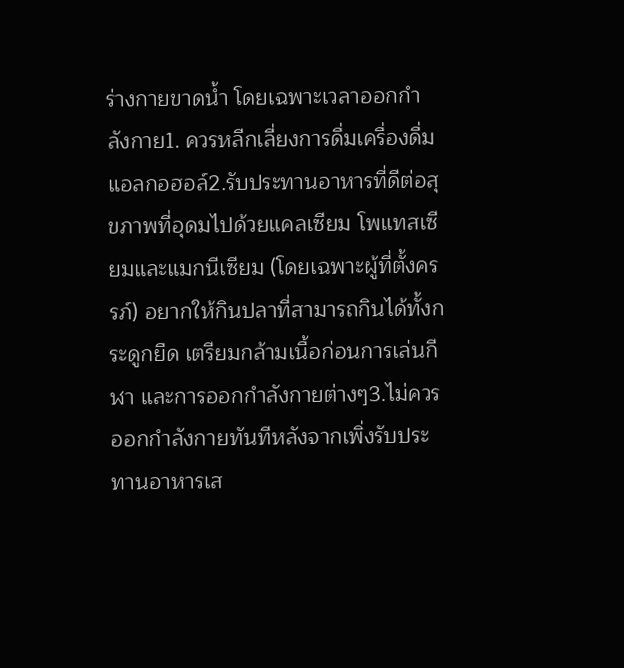ร่างกายขาดน้ำ โดยเฉพาะเวลาออกกำลังกาย1. ควรหลีกเลี่ยงการดื่มเครื่องดื่มแอลกอฮอล์2.รับประทานอาหารที่ดีต่อสุขภาพที่อุดมไปด้วยแคลเซียม โพแทสเซียมและแมกนีเซียม (โดยเฉพาะผู้ที่ตั้งครรภ์) อยากให้กินปลาที่สามารถกินได้ทั้งกระดูกยืด เตรียมกล้ามเนื้อก่อนการเล่นกีฬา และการออกกำลังกายต่างๆ3.ไม่ควรออกกำลังกายทันทีหลังจากเพิ่งรับประทานอาหารเส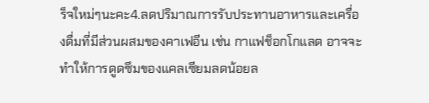ร็จใหม่ๆนะคะ4.ลดปริมาณการรับประทานอาหารและเครื่องดื่มที่มีส่วนผสมของคาเฟอีน เช่น กาแฟช็อกโกแลต อาจจะทำให้การดูดซึมของแคลเซียมลดน้อยล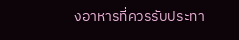งอาหารที่ควรรับประทา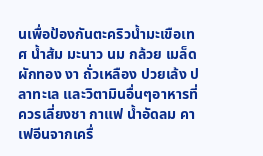นเพื่อป้องกันตะคริวน้ำมะเขือเทศ น้ำส้ม มะนาว นม กล้วย เมล็ดผักทอง งา ถั่วเหลือง ปวยเล้ง ปลาทะเล และวิตามินอื่นๆอาหารที่ควรเลี่ยงชา กาแฟ น้ำอัดลม คาเฟอีนจากเครื่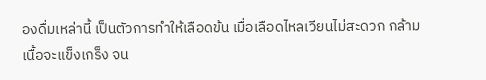องดื่มเหล่านี้ เป็นตัวการทำให้เลือดข้น เมื่อเลือดไหลเวียนไม่สะดวก กล้ามเนื้อจะแข็งเกร็ง จน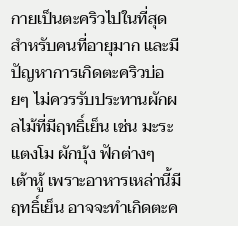กายเป็นตะคริวไปในที่สุด สำหรับคนที่อายุมาก และมีปัญหาการเกิดตะคริวบ่อยๆ ไม่ควรรับประทานผักผลไม้ที่มีฤทธิ์เย็น เช่น มะระ แตงโม ผักบุ้ง ฟักต่างๆ เต้าหู้ เพราะอาหารเหล่านี้มีฤทธิ์เย็น อาจจะทำเกิดตะค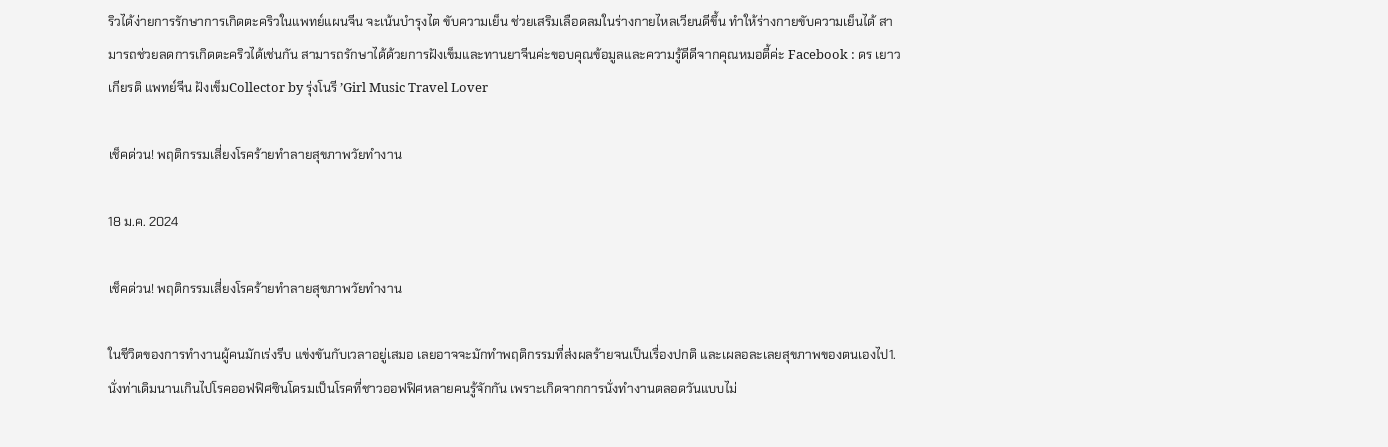ริวได้ง่ายการรักษาการเกิดตะคริวในแพทย์แผนจีน จะเน้นบำรุงไต ขับความเย็น ช่วยเสริมเลือดลมในร่างกายไหลเวียนดีขึ้น ทำให้ร่างกายขับความเย็นได้ สามารถช่วยลดการเกิดตะคริวได้เช่นกัน สามารถรักษาได้ด้วยการฝังเข็มและทานยาจีนค่ะขอบคุณข้อมูลและความรู้ดีดีจากคุณหมอตี้ค่ะ Facebook : ดร เยาวเกียรติ แพทย์จีน ฝังเข็มCollector by รุ่งโนรี ’Girl Music Travel Lover

เช็คด่วน! พฤติกรรมเสี่ยงโรคร้ายทำลายสุขภาพวัยทำงาน

18 ม.ค. 2024

เช็คด่วน! พฤติกรรมเสี่ยงโรคร้ายทำลายสุขภาพวัยทำงาน

ในชีวิตของการทำงานผู้คนมักเร่งรีบ แข่งขันกับเวลาอยู่เสมอ เลยอาจจะมักทำพฤติกรรมที่ส่งผลร้ายจนเป็นเรื่องปกติ และเผลอละเลยสุขภาพของตนเองไป1. นั่งท่าเดิมนานเกินไปโรคออฟฟิศซินโดรมเป็นโรคที่ชาวออฟฟิศหลายคนรู้จักกัน เพราะเกิดจากการนั่งทำงานตลอดวันแบบไม่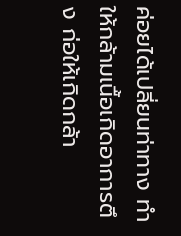ค่อยได้เปลี่ยนท่าทาง ทำให้กล้ามเนื้อเกิดอาการตึง ก่อให้เกิดกล้า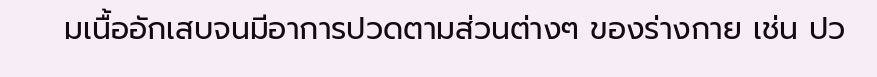มเนื้ออักเสบจนมีอาการปวดตามส่วนต่างๆ ของร่างกาย เช่น ปว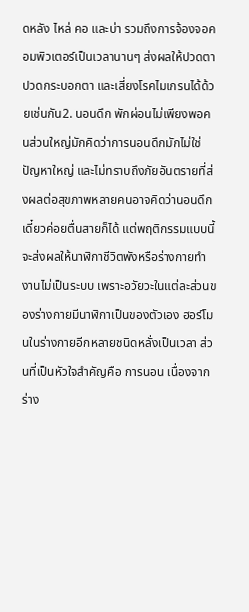ดหลัง ไหล่ คอ และบ่า รวมถึงการจ้องจอคอมพิวเตอร์เป็นเวลานานๆ ส่งผลให้ปวดตา ปวดกระบอกตา และเสี่ยงโรคไมเกรนได้ด้วยเช่นกัน2. นอนดึก พักผ่อนไม่เพียงพอคนส่วนใหญ่มักคิดว่าการนอนดึกมักไม่ใช่ปัญหาใหญ่ และไม่ทราบถึงภัยอันตรายที่ส่งผลต่อสุขภาพหลายคนอาจคิดว่านอนดึก เดี๋ยวค่อยตื่นสายก็ได้ แต่พฤติกรรมแบบนี้จะส่งผลให้นาฬิกาชีวิตพังหรือร่างกายทำงานไม่เป็นระบบ เพราะอวัยวะในแต่ละส่วนของร่างกายมีนาฬิกาเป็นของตัวเอง ฮอร์โมนในร่างกายอีกหลายชนิดหลั่งเป็นเวลา ส่วนที่เป็นหัวใจสำคัญคือ การนอน เนื่องจากร่าง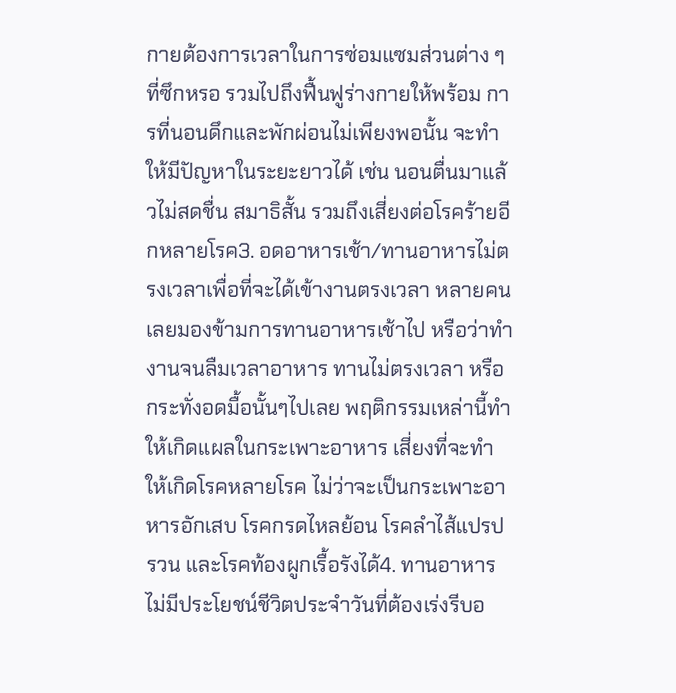กายต้องการเวลาในการซ่อมแซมส่วนต่าง ๆ ที่ซึกหรอ รวมไปถึงฟื้นฟูร่างกายให้พร้อม การที่นอนดึกและพักผ่อนไม่เพียงพอนั้น จะทำให้มีปัญหาในระยะยาวได้ เช่น นอนตื่นมาแล้วไม่สดชื่น สมาธิสั้น รวมถึงเสี่ยงต่อโรคร้ายอีกหลายโรค3. อดอาหารเช้า/ทานอาหารไม่ตรงเวลาเพื่อที่จะได้เข้างานตรงเวลา หลายคนเลยมองข้ามการทานอาหารเช้าไป หรือว่าทำงานจนลืมเวลาอาหาร ทานไม่ตรงเวลา หรือกระทั่งอดมื้อนั้นๆไปเลย พฤติกรรมเหล่านี้ทำให้เกิดแผลในกระเพาะอาหาร เสี่ยงที่จะทำให้เกิดโรคหลายโรค ไม่ว่าจะเป็นกระเพาะอาหารอักเสบ โรคกรดไหลย้อน โรคลำไส้แปรปรวน และโรคท้องผูกเรื้อรังได้4. ทานอาหารไม่มีประโยชน์ชีวิตประจำวันที่ต้องเร่งรีบอ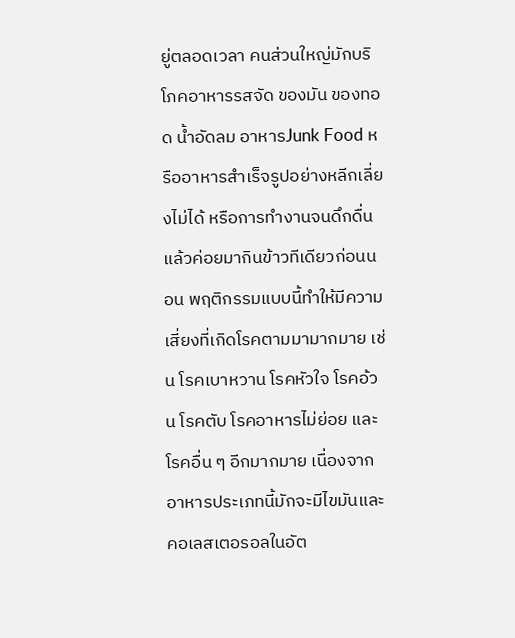ยู่ตลอดเวลา คนส่วนใหญ่มักบริโภคอาหารรสจัด ของมัน ของทอด น้ำอัดลม อาหารJunk Food หรืออาหารสำเร็จรูปอย่างหลีกเลี่ยงไม่ได้ หรือการทำงานจนดึกดื่นแล้วค่อยมากินข้าวทีเดียวก่อนนอน พฤติกรรมแบบนี้ทำให้มีความเสี่ยงที่เกิดโรคตามมามากมาย เช่น โรคเบาหวาน โรคหัวใจ โรคอ้วน โรคตับ โรคอาหารไม่ย่อย และโรคอื่น ๆ อีกมากมาย เนื่องจากอาหารประเภทนี้มักจะมีไขมันและคอเลสเตอรอลในอัต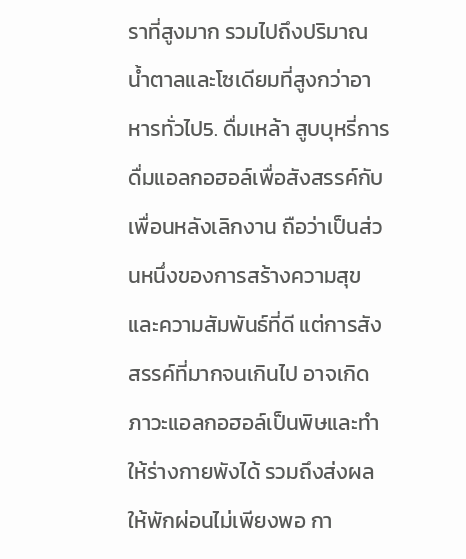ราที่สูงมาก รวมไปถึงปริมาณน้ำตาลและโซเดียมที่สูงกว่าอาหารทั่วไป5. ดื่มเหล้า สูบบุหรี่การดื่มแอลกอฮอล์เพื่อสังสรรค์กับเพื่อนหลังเลิกงาน ถือว่าเป็นส่วนหนึ่งของการสร้างความสุขและความสัมพันธ์ที่ดี แต่การสังสรรค์ที่มากจนเกินไป อาจเกิดภาวะแอลกอฮอล์เป็นพิษและทำให้ร่างกายพังได้ รวมถึงส่งผลให้พักผ่อนไม่เพียงพอ กา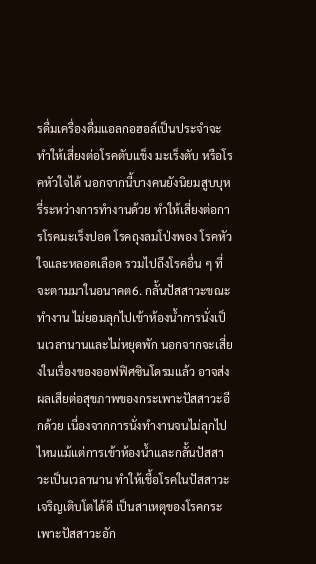รดื่มเครื่องดื่มแอลกอฮอล์เป็นประจำจะทำให้เสี่ยงต่อโรคตับแข็ง มะเร็งตับ หรือโรคหัวใจได้ นอกจากนี้บางคนยังนิยมสูบบุหรี่ระหว่างการทำงานด้วย ทำให้เสี่ยงต่อการโรคมะเร็งปอด โรคถุงลมโป่งพอง โรคหัวใจและหลอดเลือด รวมไปถึงโรคอื่น ๆ ที่จะตามมาในอนาคต6. กลั้นปัสสาวะขณะทำงาน ไม่ยอมลุกไปเข้าห้องน้ำการนั่งเป็นเวลานานและไม่หยุดพัก นอกจากจะเสี่ยงในเรื่องของออฟฟิศซินโดรมแล้ว อาจส่งผลเสียต่อสุขภาพของกระเพาะปัสสาวะอีกด้วย เนื่องจากการนั่งทำงานจนไม่ลุกไปไหนแม้แต่การเข้าห้องน้ำและกลั้นปัสสาวะเป็นเวลานาน ทำให้เชื้อโรคในปัสสาวะเจริญเติบโตได้ดี เป็นสาเหตุของโรคกระเพาะปัสสาวะอัก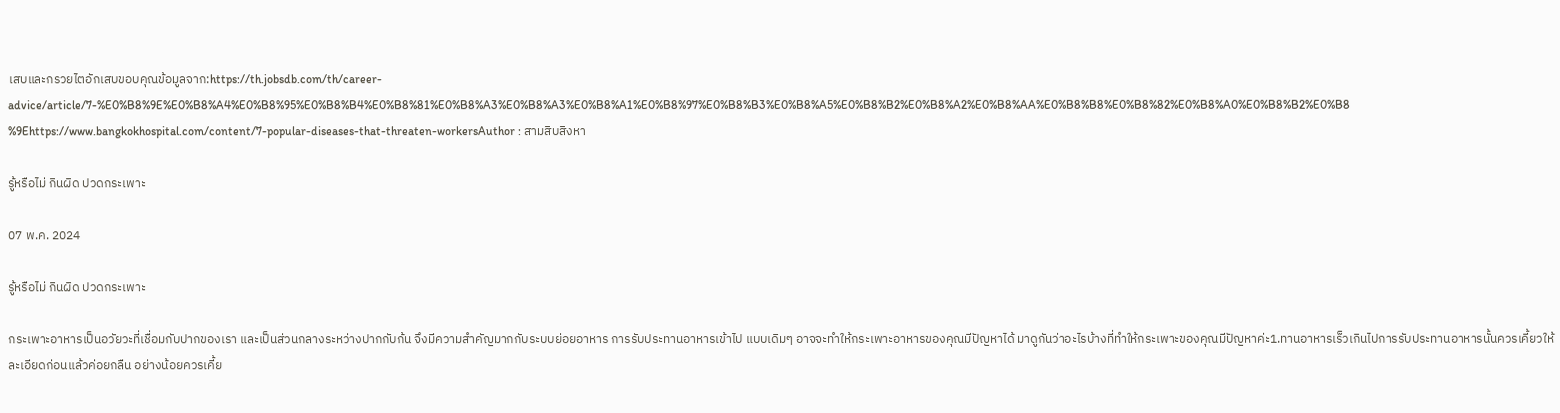เสบและกรวยไตอักเสบขอบคุณข้อมูลจาก:https://th.jobsdb.com/th/career-advice/article/7-%E0%B8%9E%E0%B8%A4%E0%B8%95%E0%B8%B4%E0%B8%81%E0%B8%A3%E0%B8%A3%E0%B8%A1%E0%B8%97%E0%B8%B3%E0%B8%A5%E0%B8%B2%E0%B8%A2%E0%B8%AA%E0%B8%B8%E0%B8%82%E0%B8%A0%E0%B8%B2%E0%B8%9Ehttps://www.bangkokhospital.com/content/7-popular-diseases-that-threaten-workersAuthor : สามสิบสิงหา

รู้หรือไม่ กินผิด ปวดกระเพาะ

07 พ.ค. 2024

รู้หรือไม่ กินผิด ปวดกระเพาะ

กระเพาะอาหารเป็นอวัยวะที่เชื่อมกับปากของเรา และเป็นส่วนกลางระหว่างปากกับก้น จึงมีความสำคัญมากกับระบบย่อยอาหาร การรับประทานอาหารเข้าไป แบบเดิมๆ อาจจะทำให้กระเพาะอาหารของคุณมีปัญหาได้ มาดูกันว่าอะไรบ้างที่ทำให้กระเพาะของคุณมีปัญหาค่ะ1.ทานอาหารเร็วเกินไปการรับประทานอาหารนั้นควรเคี้ยวให้ละเอียดก่อนแล้วค่อยกลืน อย่างน้อยควรเคี้ย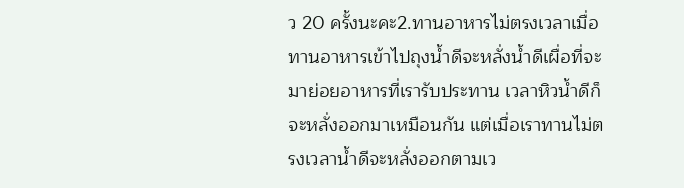ว 20 ครั้งนะคะ2.ทานอาหารไม่ตรงเวลาเมื่อทานอาหารเข้าไปถุงน้ำดีจะหลั่งน้ำดีเผื่อที่จะมาย่อยอาหารที่เรารับประทาน เวลาหิวน้ำดีก็จะหลั่งออกมาเหมือนกัน แต่เมื่อเราทานไม่ตรงเวลาน้ำดีจะหลั่งออกตามเว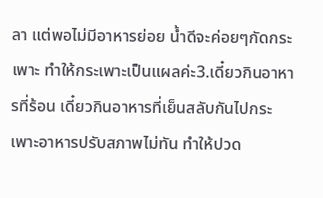ลา แต่พอไม่มีอาหารย่อย น้ำดีจะค่อยๆกัดกระเพาะ ทำให้กระเพาะเป็นแผลค่ะ3.เดี๋ยวกินอาหารที่ร้อน เดี๋ยวกินอาหารที่เย็นสลับกันไปกระเพาะอาหารปรับสภาพไม่ทัน ทำให้ปวด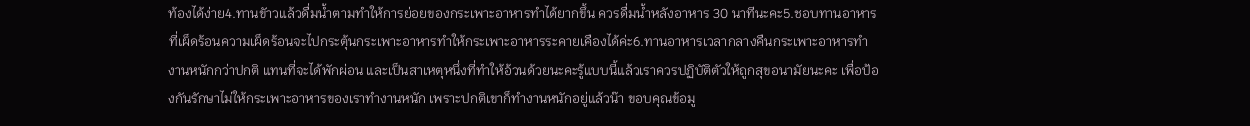ท้องได้ง่าย4.ทานขัาวแล้วดื่มน้ำตามทำให้การย่อยของกระเพาะอาหารทำได้ยากขึ้น ควรดื่มน้ำหลังอาหาร 30 นาทีนะคะ5.ชอบทานอาหารที่เผ็ดร้อนความเผ็ดร้อนจะไปกระตุ้นกระเพาะอาหารทำให้กระเพาะอาหารระคายเคืองได้ค่ะ6.ทานอาหารเวลากลางคืนกระเพาะอาหารทำงานหนักกว่าปกติ แทนที่จะได้พักผ่อน และเป็นสาเหตุหนึ่งที่ทำให้อ้วนด้วยนะคะรู้แบบนี้แล้วเราควรปฏิบัติตัวให้ถูกสุขอนามัยนะคะ เพื่อป้องกันรักษาไม่ให้กระเพาะอาหารของเราทำงานหนัก เพราะปกติเขาก็ทำงานหนักอยู่แล้วน๊า ขอบคุณข้อมู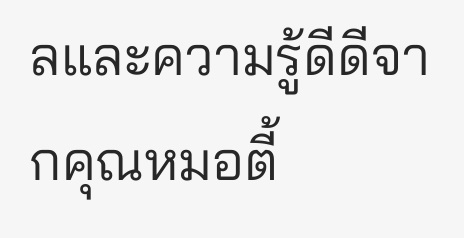ลและความรู้ดีดีจากคุณหมอตี้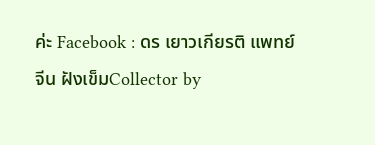ค่ะ Facebook : ดร เยาวเกียรติ แพทย์จีน ฝังเข็มCollector by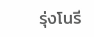รุ่งโนรี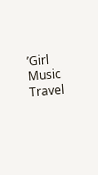’Girl Music Travel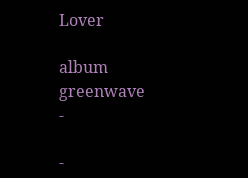Lover

album
greenwave
-

-